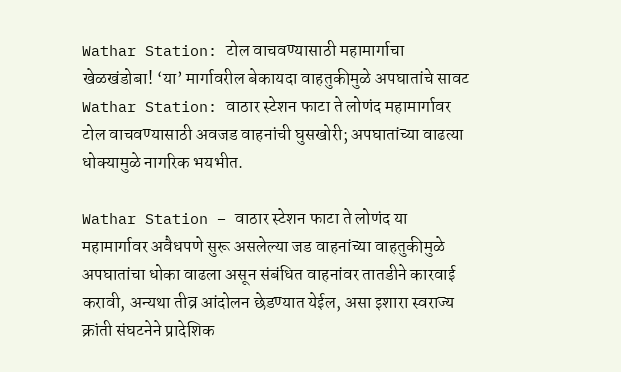Wathar Station: टोल वाचवण्यासाठी महामार्गाचा खेळखंडोबा! ‘या’ मार्गावरील बेकायदा वाहतुकीमुळे अपघातांचे सावट
Wathar Station: वाठार स्टेशन फाटा ते लोणंद महामार्गावर टोल वाचवण्यासाठी अवजड वाहनांची घुसखोरी; अपघातांच्या वाढत्या धोक्यामुळे नागरिक भयभीत.

Wathar Station – वाठार स्टेशन फाटा ते लोणंद या महामार्गावर अवैधपणे सुरू असलेल्या जड वाहनांच्या वाहतुकीमुळे अपघातांचा धोका वाढला असून संबंधित वाहनांवर तातडीने कारवाई करावी, अन्यथा तीव्र आंदोलन छेडण्यात येईल, असा इशारा स्वराज्य क्रांती संघटनेने प्रादेशिक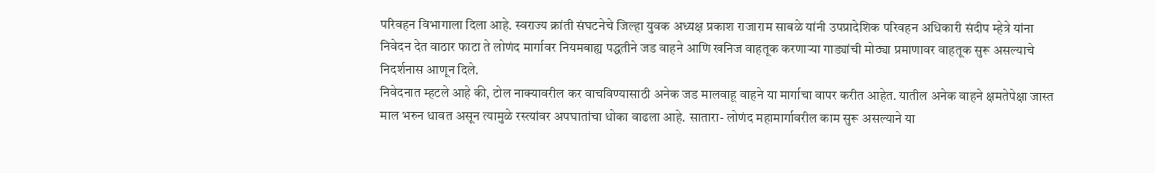परिवहन विभागाला दिला आहे. स्वराज्य क्रांती संघटनेचे जिल्हा युवक अध्यक्ष प्रकाश राजाराम साबळे यांनी उपप्रादेशिक परिवहन अधिकारी संदीप म्हेत्रे यांना निवेदन देत वाठार फाटा ते लोणंद मार्गावर नियमबाह्य पद्धतीने जड वाहने आणि खनिज वाहतूक करणाऱ्या गाड्यांची मोठ्या प्रमाणावर वाहतूक सुरू असल्याचे निदर्शनास आणून दिले.
निवेदनात म्हटले आहे की, टोल नाक्यावरील कर वाचविण्यासाठी अनेक जड मालवाहू वाहने या मार्गाचा वापर करीत आहेत. यातील अनेक वाहने क्षमतेपेक्षा जास्त माल भरुन धावत असून त्यामुळे रस्त्यांवर अपघातांचा धोका वाढला आहे. सातारा- लोणंद महामार्गावरील काम सुरू असल्याने या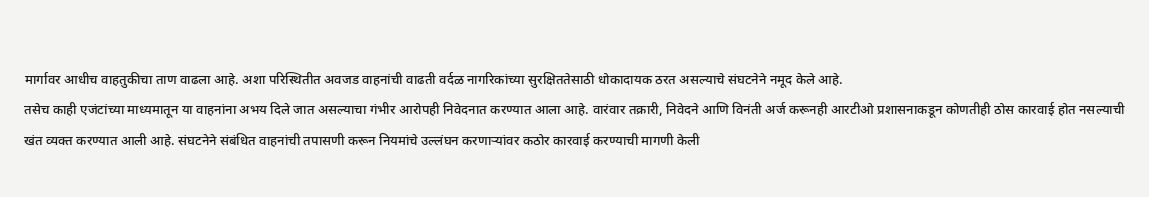मार्गावर आधीच वाहतुकीचा ताण वाढला आहे. अशा परिस्थितीत अवजड वाहनांची वाढती वर्दळ नागरिकांच्या सुरक्षिततेसाठी धोकादायक ठरत असल्याचे संघटनेने नमूद केले आहे.
तसेच काही एजंटांच्या माध्यमातून या वाहनांना अभय दिले जात असल्याचा गंभीर आरोपही निवेदनात करण्यात आला आहे. वारंवार तक्रारी, निवेदने आणि विनंती अर्ज करूनही आरटीओ प्रशासनाकडून कोणतीही ठोस कारवाई होत नसल्याची खंत व्यक्त करण्यात आली आहे. संघटनेने संबंधित वाहनांची तपासणी करून नियमांचे उल्लंघन करणाऱ्यांवर कठोर कारवाई करण्याची मागणी केली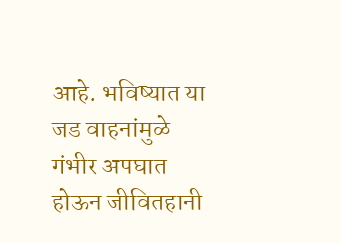आहे. भविष्यात या जड वाहनांमुळे गंभीर अपघात होऊन जीवितहानी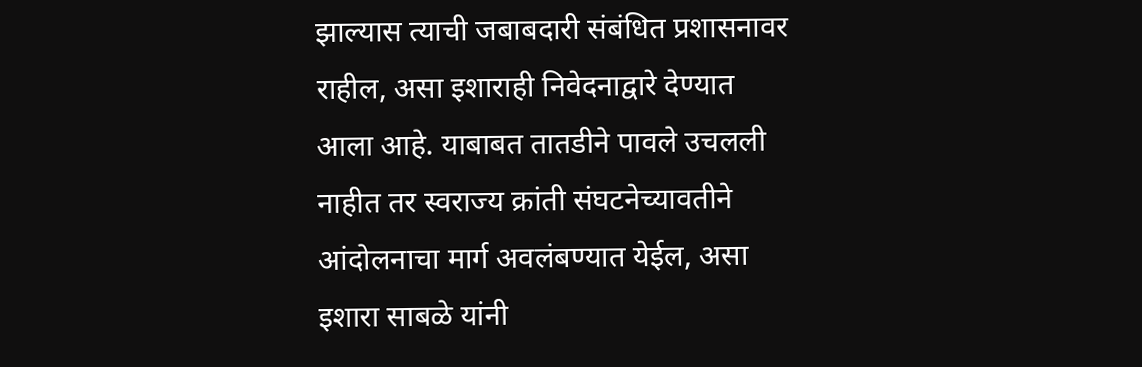झाल्यास त्याची जबाबदारी संबंधित प्रशासनावर राहील, असा इशाराही निवेदनाद्वारे देण्यात आला आहे. याबाबत तातडीने पावले उचलली नाहीत तर स्वराज्य क्रांती संघटनेच्यावतीने आंदोलनाचा मार्ग अवलंबण्यात येईल, असा इशारा साबळे यांनी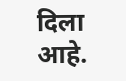दिला आहे.